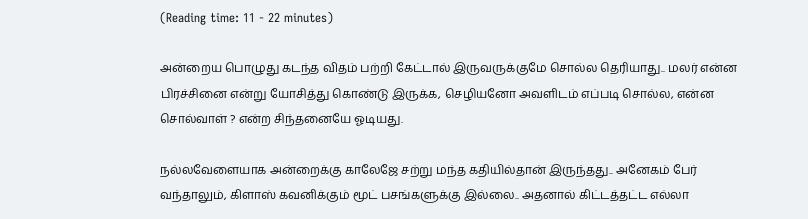(Reading time: 11 - 22 minutes)

அன்றைய பொழுது கடந்த விதம் பற்றி கேட்டால் இருவருக்குமே சொல்ல தெரியாது.. மலர் என்ன பிரச்சினை என்று யோசித்து கொண்டு இருக்க, செழியனோ அவளிடம் எப்படி சொல்ல, என்ன சொல்வாள் ? என்ற சிந்தனையே ஓடியது.

நல்லவேளையாக அன்றைக்கு காலேஜே சற்று மந்த கதியில்தான் இருந்தது.. அனேகம் பேர் வந்தாலும், கிளாஸ் கவனிக்கும் மூட் பசங்களுக்கு இல்லை.. அதனால் கிட்டத்தட்ட எல்லா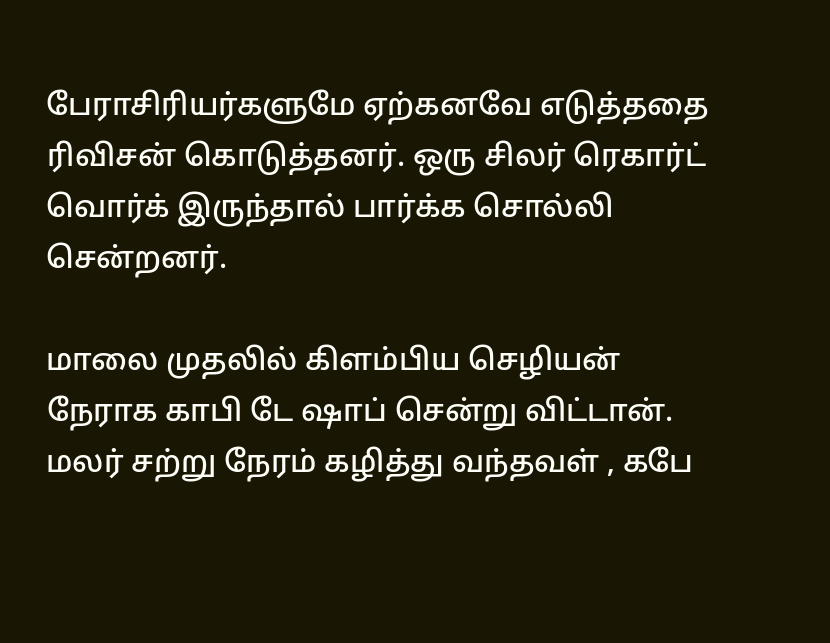பேராசிரியர்களுமே ஏற்கனவே எடுத்ததை ரிவிசன் கொடுத்தனர். ஒரு சிலர் ரெகார்ட் வொர்க் இருந்தால் பார்க்க சொல்லி சென்றனர்.

மாலை முதலில் கிளம்பிய செழியன் நேராக காபி டே ஷாப் சென்று விட்டான். மலர் சற்று நேரம் கழித்து வந்தவள் , கபே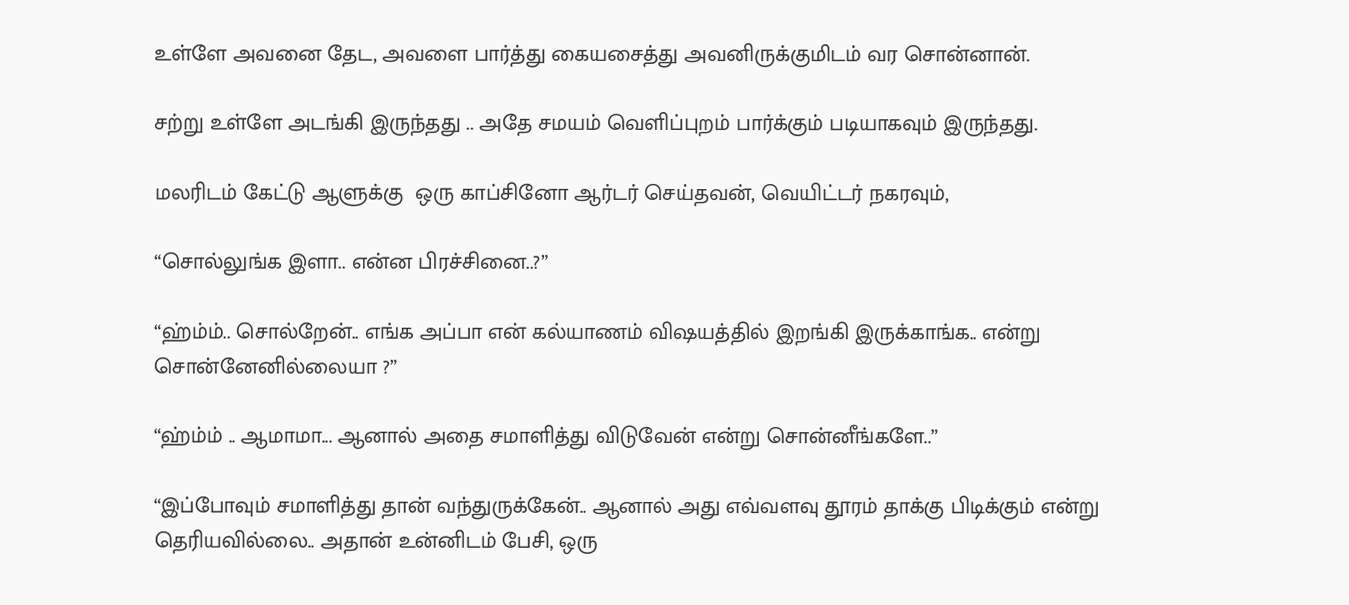உள்ளே அவனை தேட, அவளை பார்த்து கையசைத்து அவனிருக்குமிடம் வர சொன்னான்.

சற்று உள்ளே அடங்கி இருந்தது .. அதே சமயம் வெளிப்புறம் பார்க்கும் படியாகவும் இருந்தது.

மலரிடம் கேட்டு ஆளுக்கு  ஒரு காப்சினோ ஆர்டர் செய்தவன், வெயிட்டர் நகரவும்,

“சொல்லுங்க இளா.. என்ன பிரச்சினை..?”

“ஹ்ம்ம்.. சொல்றேன்.. எங்க அப்பா என் கல்யாணம் விஷயத்தில் இறங்கி இருக்காங்க.. என்று சொன்னேனில்லையா ?”

“ஹ்ம்ம் .. ஆமாமா... ஆனால் அதை சமாளித்து விடுவேன் என்று சொன்னீங்களே..”

“இப்போவும் சமாளித்து தான் வந்துருக்கேன்.. ஆனால் அது எவ்வளவு தூரம் தாக்கு பிடிக்கும் என்று தெரியவில்லை.. அதான் உன்னிடம் பேசி, ஒரு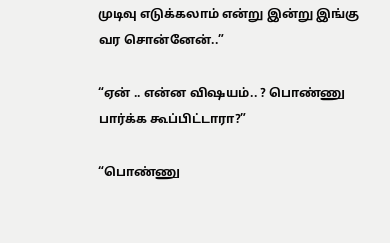முடிவு எடுக்கலாம் என்று இன்று இங்கு வர சொன்னேன்..”

“ஏன் .. என்ன விஷயம்.. ? பொண்ணு பார்க்க கூப்பிட்டாரா?”

“பொண்ணு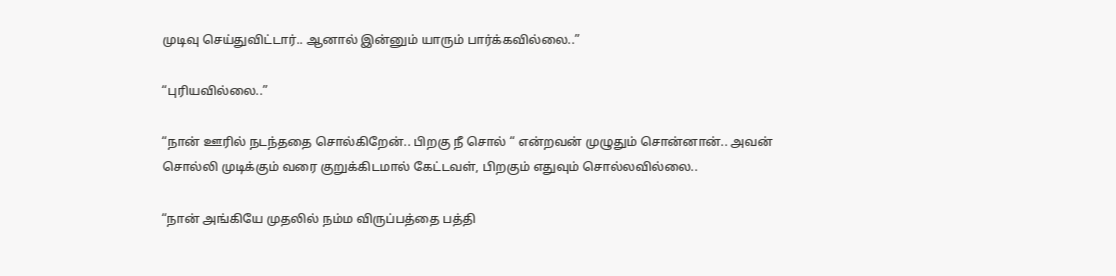முடிவு செய்துவிட்டார்.. ஆனால் இன்னும் யாரும் பார்க்கவில்லை..”

“புரியவில்லை..”

“நான் ஊரில் நடந்ததை சொல்கிறேன்.. பிறகு நீ சொல் “ என்றவன் முழுதும் சொன்னான்.. அவன் சொல்லி முடிக்கும் வரை குறுக்கிடமால் கேட்டவள், பிறகும் எதுவும் சொல்லவில்லை..

“நான் அங்கியே முதலில் நம்ம விருப்பத்தை பத்தி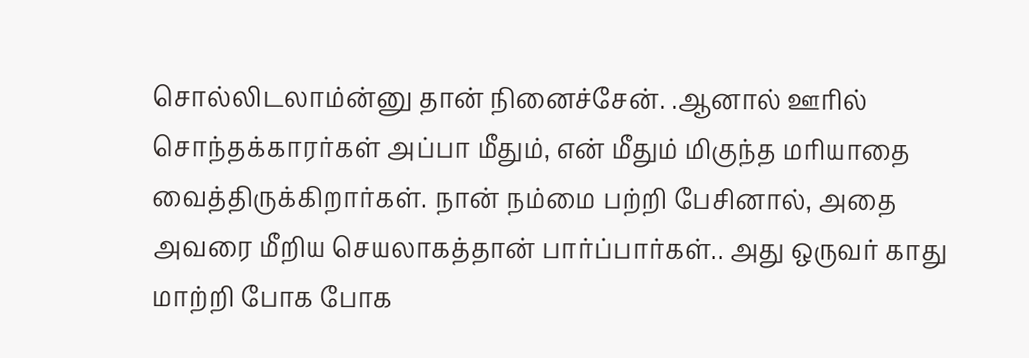சொல்லிடலாம்ன்னு தான் நினைச்சேன். .ஆனால் ஊரில் சொந்தக்காரர்கள் அப்பா மீதும், என் மீதும் மிகுந்த மரியாதை வைத்திருக்கிறார்கள். நான் நம்மை பற்றி பேசினால், அதை அவரை மீறிய செயலாகத்தான் பார்ப்பார்கள்.. அது ஒருவர் காது மாற்றி போக போக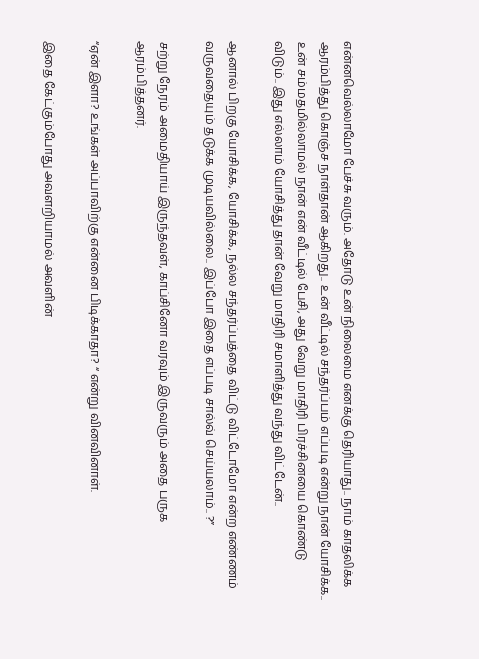என்னவெல்லாமோ பேச்சு வரும். அதோடு உன் நிலைமை எனக்கு தெரியாது.. நாம் காதலிக்க ஆரம்பித்து கொஞ்ச நாள்தான் ஆகிறது.. உன் வீட்டில் சந்தர்ப்பம் எப்படி என்று நான் யோசிக்க.. உன் சம்மதமில்லாமல் நான் என் வீட்டில் பேசி, அது வேறு மாதிரி பிரச்சினயை கொண்டு விடும்.. இது எல்லாம் யோசித்து தான் வேறு மாதிரி சமாளித்து வந்து விட்டேன்..

ஆனால் பிறகு யோசிக்க, யோசிக்க, நல்ல சந்தர்ப்பத்தை விட்டு விட்டோமோ என்ற எண்ணம் வருவதையும் தடுக்க முடியவில்லை.. இப்போ இதை எப்படி சால்வ் செய்யலாம்.. ?”

சற்று நேரம் அமைதியாய் இருந்தவள், காப்சினோ வரவும் இருவரும் அதை பருக ஆரம்பித்தனர்.

“ஏன் இளா? உங்கள் அப்பாவிற்கு என்னை பிடிக்காதா? “ என்று வினவினாள்.

இதை கேட்கும்போது அவளறியாமல் அவளின்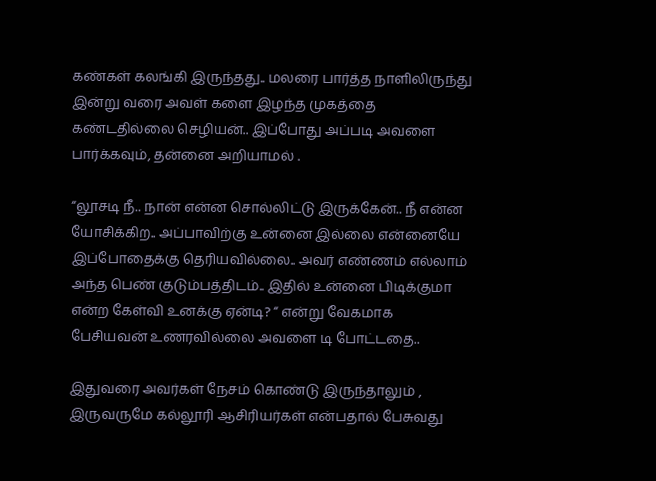கண்கள் கலங்கி இருந்தது.. மலரை பார்த்த நாளிலிருந்து இன்று வரை அவள் களை இழந்த முகத்தை கண்டதில்லை செழியன்.. இப்போது அப்படி அவளை பார்க்கவும், தன்னை அறியாமல் .

“லூசடி நீ.. நான் என்ன சொல்லிட்டு இருக்கேன்.. நீ என்ன யோசிக்கிற.. அப்பாவிற்கு உன்னை இல்லை என்னையே இப்போதைக்கு தெரியவில்லை.. அவர் எண்ணம் எல்லாம் அந்த பெண் குடும்பத்திடம்.. இதில் உன்னை பிடிக்குமா என்ற கேள்வி உனக்கு ஏன்டி? “ என்று வேகமாக பேசியவன் உணரவில்லை அவளை டி போட்டதை..

இதுவரை அவர்கள் நேசம் கொண்டு இருந்தாலும் , இருவருமே கல்லூரி ஆசிரியர்கள் என்பதால் பேசுவது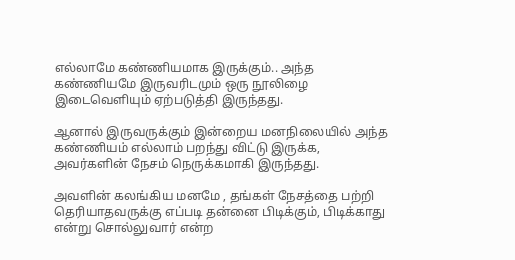எல்லாமே கண்ணியமாக இருக்கும்.. அந்த கண்ணியமே இருவரிடமும் ஒரு நூலிழை இடைவெளியும் ஏற்படுத்தி இருந்தது.

ஆனால் இருவருக்கும் இன்றைய மனநிலையில் அந்த கண்ணியம் எல்லாம் பறந்து விட்டு இருக்க, அவர்களின் நேசம் நெருக்கமாகி இருந்தது.

அவளின் கலங்கிய மனமே , தங்கள் நேசத்தை பற்றி தெரியாதவருக்கு எப்படி தன்னை பிடிக்கும், பிடிக்காது என்று சொல்லுவார் என்ற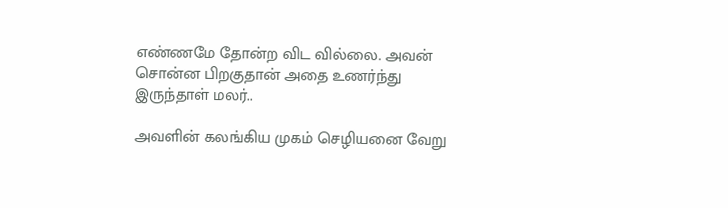எண்ணமே தோன்ற விட வில்லை. அவன் சொன்ன பிறகுதான் அதை உணர்ந்து இருந்தாள் மலர்..

அவளின் கலங்கிய முகம் செழியனை வேறு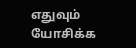எதுவும் யோசிக்க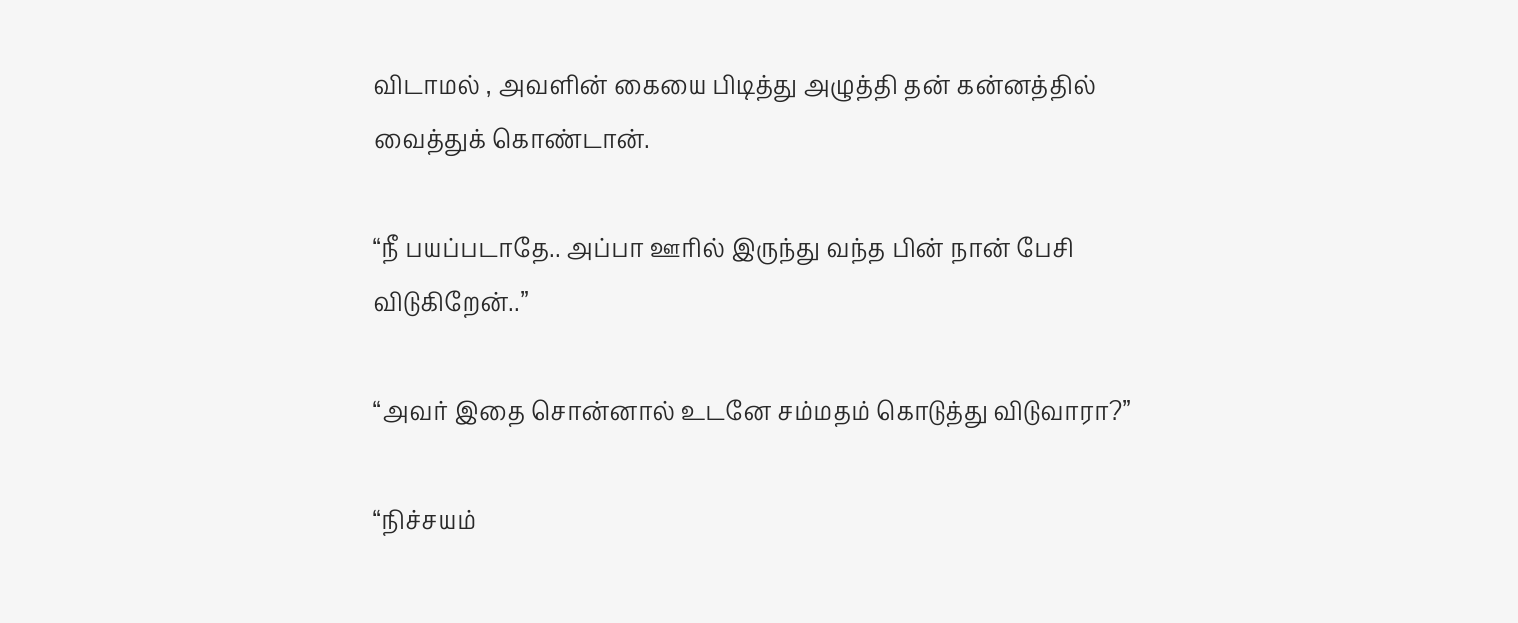விடாமல் , அவளின் கையை பிடித்து அழுத்தி தன் கன்னத்தில் வைத்துக் கொண்டான்.

“நீ பயப்படாதே.. அப்பா ஊரில் இருந்து வந்த பின் நான் பேசி விடுகிறேன்..”

“அவர் இதை சொன்னால் உடனே சம்மதம் கொடுத்து விடுவாரா?”

“நிச்சயம்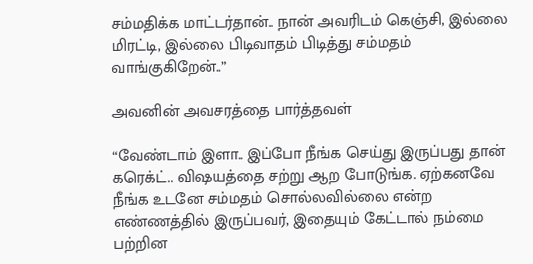சம்மதிக்க மாட்டர்தான்.. நான் அவரிடம் கெஞ்சி, இல்லை மிரட்டி, இல்லை பிடிவாதம் பிடித்து சம்மதம் வாங்குகிறேன்..”

அவனின் அவசரத்தை பார்த்தவள்

“வேண்டாம் இளா.. இப்போ நீங்க செய்து இருப்பது தான் கரெக்ட்.. விஷயத்தை சற்று ஆற போடுங்க. ஏற்கனவே நீங்க உடனே சம்மதம் சொல்லவில்லை என்ற எண்ணத்தில் இருப்பவர், இதையும் கேட்டால் நம்மை பற்றின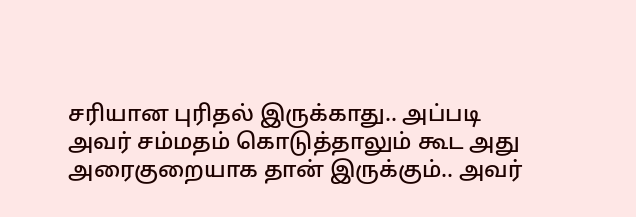சரியான புரிதல் இருக்காது.. அப்படி அவர் சம்மதம் கொடுத்தாலும் கூட அது அரைகுறையாக தான் இருக்கும்.. அவர்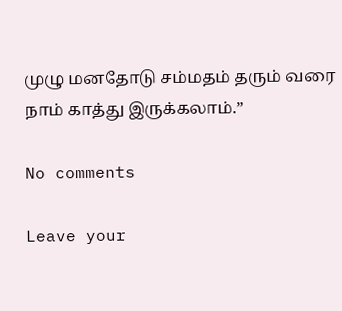முழு மனதோடு சம்மதம் தரும் வரை நாம் காத்து இருக்கலாம்.”

No comments

Leave your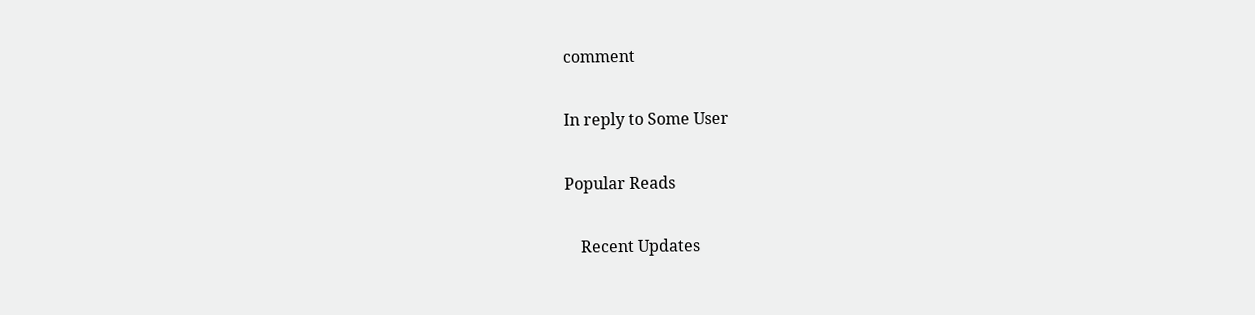comment

In reply to Some User

Popular Reads

    Recent Updates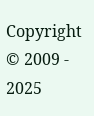Copyright © 2009 - 2025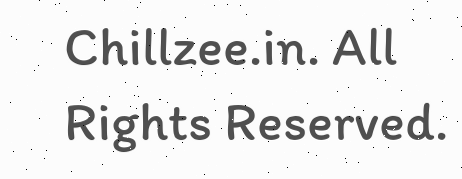Chillzee.in. All Rights Reserved.